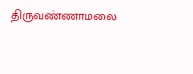திருவண்ணாமலை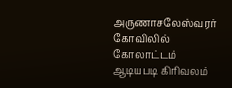அருணாசலேஸ்வரர் கோவிலில் கோலாட்டம் ஆடியபடி கிரிவலம்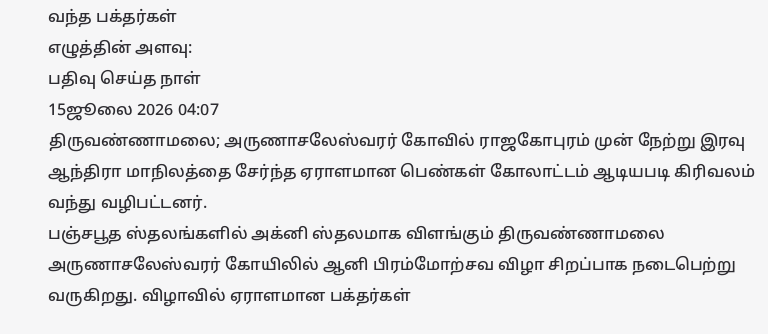வந்த பக்தர்கள்
எழுத்தின் அளவு:
பதிவு செய்த நாள்
15ஜூலை 2026 04:07
திருவண்ணாமலை; அருணாசலேஸ்வரர் கோவில் ராஜகோபுரம் முன் நேற்று இரவு ஆந்திரா மாநிலத்தை சேர்ந்த ஏராளமான பெண்கள் கோலாட்டம் ஆடியபடி கிரிவலம் வந்து வழிபட்டனர்.
பஞ்சபூத ஸ்தலங்களில் அக்னி ஸ்தலமாக விளங்கும் திருவண்ணாமலை அருணாசலேஸ்வரர் கோயிலில் ஆனி பிரம்மோற்சவ விழா சிறப்பாக நடைபெற்று வருகிறது. விழாவில் ஏராளமான பக்தர்கள்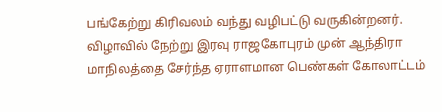பங்கேற்று கிரிவலம் வந்து வழிபட்டு வருகின்றனர். விழாவில் நேற்று இரவு ராஜகோபுரம் முன் ஆந்திரா மாநிலத்தை சேர்ந்த ஏராளமான பெண்கள் கோலாட்டம்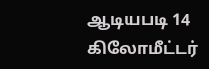ஆடியபடி 14 கிலோமீட்டர்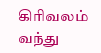கிரிவலம் வந்து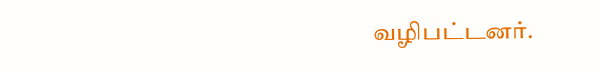வழிபட்டனர்.